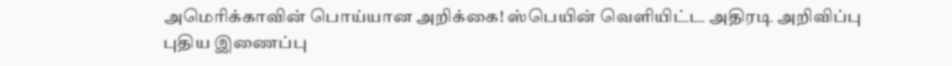அமெரிக்காவின் பொய்யான அறிக்கை! ஸ்பெயின் வெளியிட்ட அதிரடி அறிவிப்பு
புதிய இணைப்பு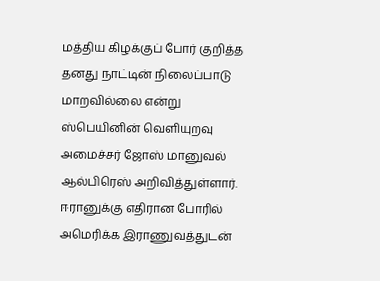மத்திய கிழக்குப் போர் குறித்த தனது நாட்டின் நிலைப்பாடு மாறவில்லை என்று ஸ்பெயினின் வெளியுறவு அமைச்சர் ஜோஸ் மானுவல் ஆல்பிரெஸ் அறிவித்துள்ளார்.
ஈரானுக்கு எதிரான போரில் அமெரிக்க இராணுவத்துடன்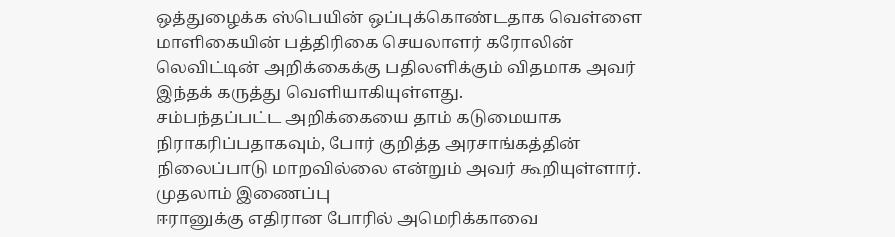ஒத்துழைக்க ஸ்பெயின் ஒப்புக்கொண்டதாக வெள்ளை மாளிகையின் பத்திரிகை செயலாளர் கரோலின் லெவிட்டின் அறிக்கைக்கு பதிலளிக்கும் விதமாக அவர் இந்தக் கருத்து வெளியாகியுள்ளது.
சம்பந்தப்பட்ட அறிக்கையை தாம் கடுமையாக நிராகரிப்பதாகவும், போர் குறித்த அரசாங்கத்தின் நிலைப்பாடு மாறவில்லை என்றும் அவர் கூறியுள்ளார்.
முதலாம் இணைப்பு
ஈரானுக்கு எதிரான போரில் அமெரிக்காவை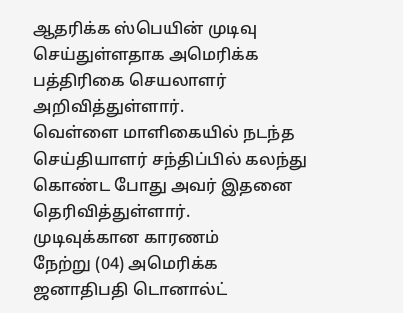ஆதரிக்க ஸ்பெயின் முடிவு செய்துள்ளதாக அமெரிக்க பத்திரிகை செயலாளர் அறிவித்துள்ளார்.
வெள்ளை மாளிகையில் நடந்த செய்தியாளர் சந்திப்பில் கலந்து கொண்ட போது அவர் இதனை தெரிவித்துள்ளார்.
முடிவுக்கான காரணம்
நேற்று (04) அமெரிக்க ஜனாதிபதி டொனால்ட்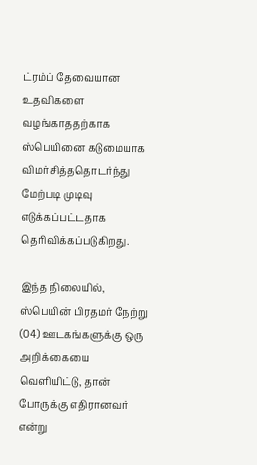ட்ரம்ப் தேவையான உதவிகளை வழங்காததற்காக ஸ்பெயினை கடுமையாக விமர்சித்ததொடர்ந்து மேற்படி முடிவு எடுக்கப்பட்டதாக தெரிவிக்கப்படுகிறது.

இந்த நிலையில், ஸ்பெயின் பிரதமர் நேற்று (04) ஊடகங்களுக்கு ஒரு அறிக்கையை வெளியிட்டு, தான் போருக்கு எதிரானவர் என்று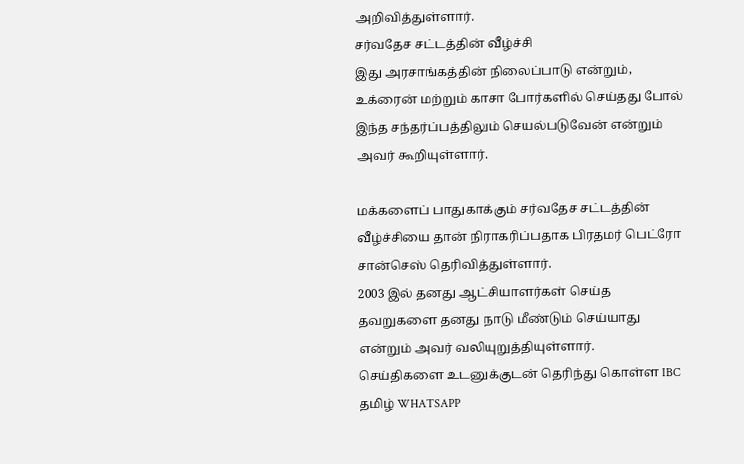அறிவித்துள்ளார்.
சர்வதேச சட்டத்தின் வீழ்ச்சி
இது அரசாங்கத்தின் நிலைப்பாடு என்றும், உக்ரைன் மற்றும் காசா போர்களில் செய்தது போல் இந்த சந்தர்ப்பத்திலும் செயல்படுவேன் என்றும் அவர் கூறியுள்ளார்.

மக்களைப் பாதுகாக்கும் சர்வதேச சட்டத்தின் வீழ்ச்சியை தான் நிராகரிப்பதாக பிரதமர் பெட்ரோ சான்செஸ் தெரிவித்துள்ளார்.
2003 இல் தனது ஆட்சியாளர்கள் செய்த தவறுகளை தனது நாடு மீண்டும் செய்யாது என்றும் அவர் வலியுறுத்தியுள்ளார்.
செய்திகளை உடனுக்குடன் தெரிந்து கொள்ள IBC தமிழ் WHATSAPP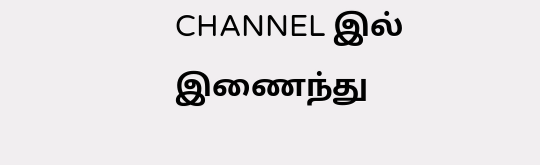CHANNEL இல் இணைந்து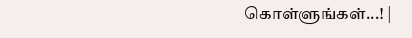கொள்ளுங்கள்...! |